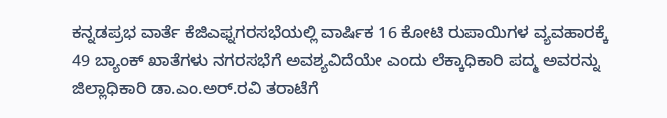ಕನ್ನಡಪ್ರಭ ವಾರ್ತೆ ಕೆಜಿಎಫ್ನಗರಸಭೆಯಲ್ಲಿ ವಾರ್ಷಿಕ 16 ಕೋಟಿ ರುಪಾಯಿಗಳ ವ್ಯವಹಾರಕ್ಕೆ 49 ಬ್ಯಾಂಕ್ ಖಾತೆಗಳು ನಗರಸಭೆಗೆ ಅವಶ್ಯವಿದೆಯೇ ಎಂದು ಲೆಕ್ಕಾಧಿಕಾರಿ ಪದ್ಮ ಅವರನ್ನು ಜಿಲ್ಲಾಧಿಕಾರಿ ಡಾ.ಎಂ.ಅರ್.ರವಿ ತರಾಟೆಗೆ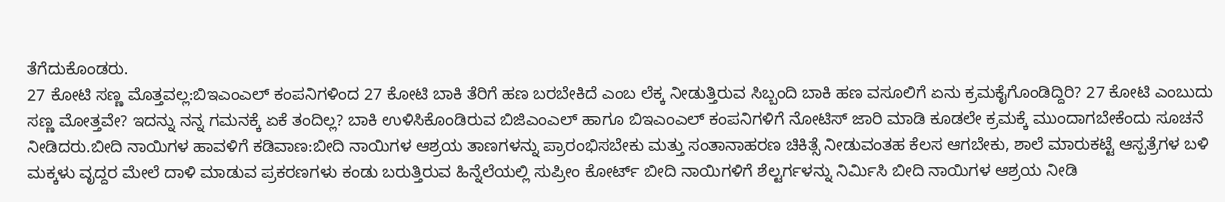ತೆಗೆದುಕೊಂಡರು.
27 ಕೋಟಿ ಸಣ್ಣ ಮೊತ್ತವಲ್ಲ:ಬಿಇಎಂಎಲ್ ಕಂಪನಿಗಳಿಂದ 27 ಕೋಟಿ ಬಾಕಿ ತೆರಿಗೆ ಹಣ ಬರಬೇಕಿದೆ ಎಂಬ ಲೆಕ್ಕ ನೀಡುತ್ತಿರುವ ಸಿಬ್ಬಂದಿ ಬಾಕಿ ಹಣ ವಸೂಲಿಗೆ ಏನು ಕ್ರಮಕೈಗೊಂಡಿದ್ದಿರಿ? 27 ಕೋಟಿ ಎಂಬುದು ಸಣ್ಣ ಮೋತ್ತವೇ? ಇದನ್ನು ನನ್ನ ಗಮನಕ್ಕೆ ಏಕೆ ತಂದಿಲ್ಲ? ಬಾಕಿ ಉಳಿಸಿಕೊಂಡಿರುವ ಬಿಜಿಎಂಎಲ್ ಹಾಗೂ ಬಿಇಎಂಎಲ್ ಕಂಪನಿಗಳಿಗೆ ನೋಟಿಸ್ ಜಾರಿ ಮಾಡಿ ಕೂಡಲೇ ಕ್ರಮಕ್ಕೆ ಮುಂದಾಗಬೇಕೆಂದು ಸೂಚನೆ ನೀಡಿದರು.ಬೀದಿ ನಾಯಿಗಳ ಹಾವಳಿಗೆ ಕಡಿವಾಣ:ಬೀದಿ ನಾಯಿಗಳ ಆಶ್ರಯ ತಾಣಗಳನ್ನು ಪ್ರಾರಂಭಿಸಬೇಕು ಮತ್ತು ಸಂತಾನಾಹರಣ ಚಿಕಿತ್ಸೆ ನೀಡುವಂತಹ ಕೆಲಸ ಆಗಬೇಕು, ಶಾಲೆ ಮಾರುಕಟ್ಟೆ ಆಸ್ಪತ್ರೆಗಳ ಬಳಿ ಮಕ್ಕಳು ವೃದ್ದರ ಮೇಲೆ ದಾಳಿ ಮಾಡುವ ಪ್ರಕರಣಗಳು ಕಂಡು ಬರುತ್ತಿರುವ ಹಿನ್ನೆಲೆಯಲ್ಲಿ ಸುಪ್ರೀಂ ಕೋರ್ಟ್ ಬೀದಿ ನಾಯಿಗಳಿಗೆ ಶೆಲ್ಟರ್ಗಳನ್ನು ನಿರ್ಮಿಸಿ ಬೀದಿ ನಾಯಿಗಳ ಆಶ್ರಯ ನೀಡಿ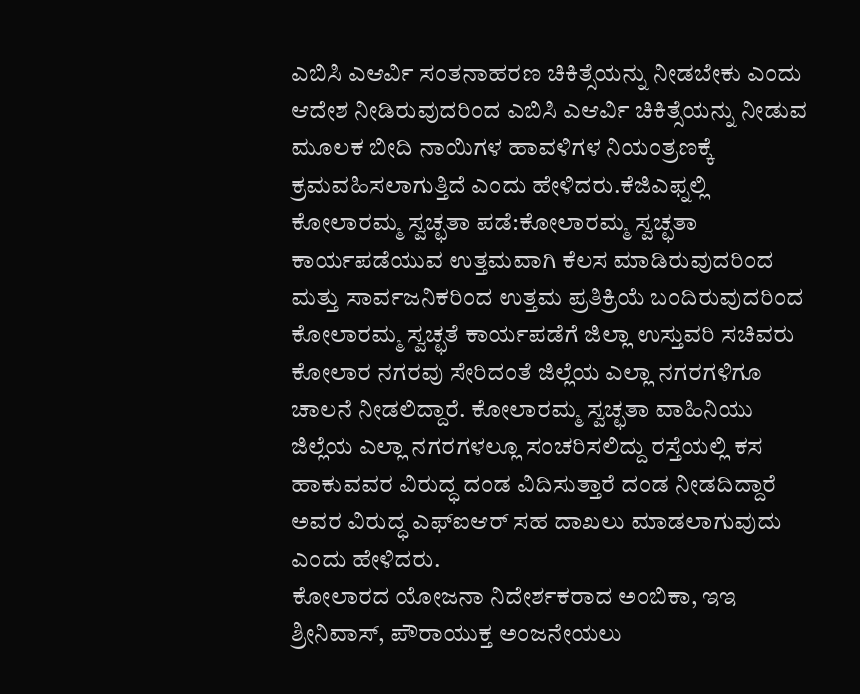ಎಬಿಸಿ ಎಆರ್ವಿ ಸಂತನಾಹರಣ ಚಿಕಿತ್ಸೆಯನ್ನು ನೀಡಬೇಕು ಎಂದು ಆದೇಶ ನೀಡಿರುವುದರಿಂದ ಎಬಿಸಿ ಎಆರ್ವಿ ಚಿಕಿತ್ಸೆಯನ್ನು ನೀಡುವ ಮೂಲಕ ಬೀದಿ ನಾಯಿಗಳ ಹಾವಳಿಗಳ ನಿಯಂತ್ರಣಕ್ಕೆ ಕ್ರಮವಹಿಸಲಾಗುತ್ತಿದೆ ಎಂದು ಹೇಳಿದರು.ಕೆಜಿಎಫ್ನಲ್ಲಿ ಕೋಲಾರಮ್ಮ ಸ್ವಚ್ಛತಾ ಪಡೆ:ಕೋಲಾರಮ್ಮ ಸ್ವಚ್ಛತಾ ಕಾರ್ಯಪಡೆಯುವ ಉತ್ತಮವಾಗಿ ಕೆಲಸ ಮಾಡಿರುವುದರಿಂದ ಮತ್ತು ಸಾರ್ವಜನಿಕರಿಂದ ಉತ್ತಮ ಪ್ರತಿಕ್ರಿಯೆ ಬಂದಿರುವುದರಿಂದ ಕೋಲಾರಮ್ಮ ಸ್ವಚ್ಛತೆ ಕಾರ್ಯಪಡೆಗೆ ಜಿಲ್ಲಾ ಉಸ್ತುವರಿ ಸಚಿವರು ಕೋಲಾರ ನಗರವು ಸೇರಿದಂತೆ ಜಿಲ್ಲೆಯ ಎಲ್ಲಾ ನಗರಗಳಿಗೂ ಚಾಲನೆ ನೀಡಲಿದ್ದಾರೆ. ಕೋಲಾರಮ್ಮ ಸ್ವಚ್ಛತಾ ವಾಹಿನಿಯು ಜಿಲ್ಲೆಯ ಎಲ್ಲಾ ನಗರಗಳಲ್ಲೂ ಸಂಚರಿಸಲಿದ್ದು ರಸ್ತೆಯಲ್ಲಿ ಕಸ ಹಾಕುವವರ ವಿರುದ್ಧ ದಂಡ ವಿದಿಸುತ್ತಾರೆ ದಂಡ ನೀಡದಿದ್ದಾರೆ ಅವರ ವಿರುದ್ಧ ಎಫ್ಐಆರ್ ಸಹ ದಾಖಲು ಮಾಡಲಾಗುವುದು ಎಂದು ಹೇಳಿದರು.
ಕೋಲಾರದ ಯೋಜನಾ ನಿದೇರ್ಶಕರಾದ ಅಂಬಿಕಾ, ಇಇ ಶ್ರೀನಿವಾಸ್, ಪೌರಾಯುಕ್ತ ಅಂಜನೇಯಲು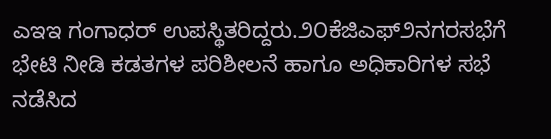ಎಇಇ ಗಂಗಾಧರ್ ಉಪಸ್ಥಿತರಿದ್ದರು.೨೦ಕೆಜಿಎಫ್೨ನಗರಸಭೆಗೆ ಭೇಟಿ ನೀಡಿ ಕಡತಗಳ ಪರಿಶೀಲನೆ ಹಾಗೂ ಅಧಿಕಾರಿಗಳ ಸಭೆ ನಡೆಸಿದ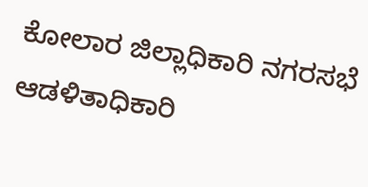ಕೋಲಾರ ಜಿಲ್ಲಾಧಿಕಾರಿ ನಗರಸಭೆ ಆಡಳಿತಾಧಿಕಾರಿ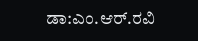ಡಾ:ಎಂ.ಆರ್.ರವಿ